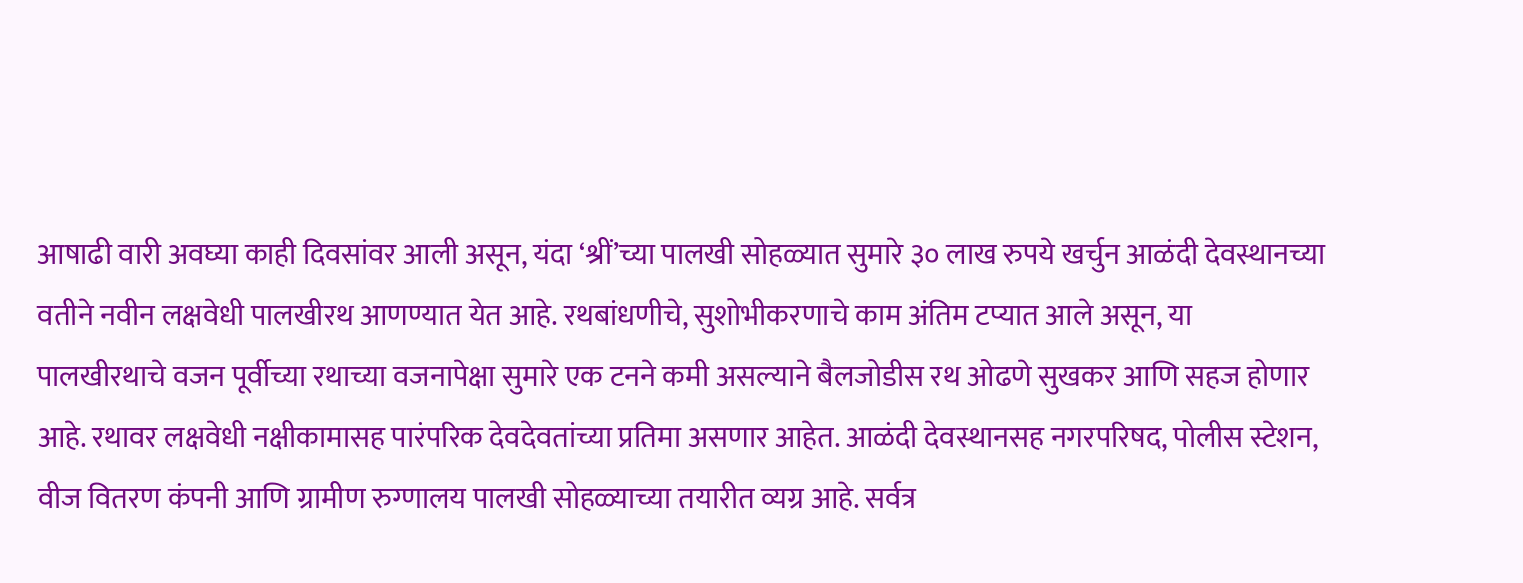आषाढी वारी अवघ्या काही दिवसांवर आली असून, यंदा ‘श्रीं’च्या पालखी सोहळ्यात सुमारे ३० लाख रुपये खर्चुन आळंदी देवस्थानच्या वतीने नवीन लक्षवेधी पालखीरथ आणण्यात येत आहे. रथबांधणीचे, सुशोभीकरणाचे काम अंतिम टप्यात आले असून, या पालखीरथाचे वजन पूर्वीच्या रथाच्या वजनापेक्षा सुमारे एक टनने कमी असल्याने बैलजोडीस रथ ओढणे सुखकर आणि सहज होणार आहे. रथावर लक्षवेधी नक्षीकामासह पारंपरिक देवदेवतांच्या प्रतिमा असणार आहेत. आळंदी देवस्थानसह नगरपरिषद, पोलीस स्टेशन, वीज वितरण कंपनी आणि ग्रामीण रुग्णालय पालखी सोहळ्याच्या तयारीत व्यग्र आहे. सर्वत्र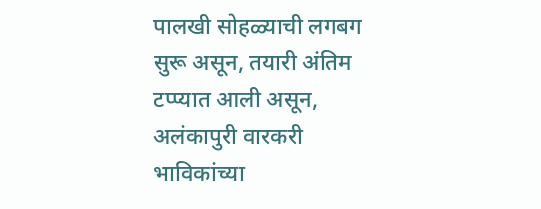पालखी सोहळ्याची लगबग सुरू असून, तयारी अंतिम टप्प्यात आली असून, अलंकापुरी वारकरी भाविकांच्या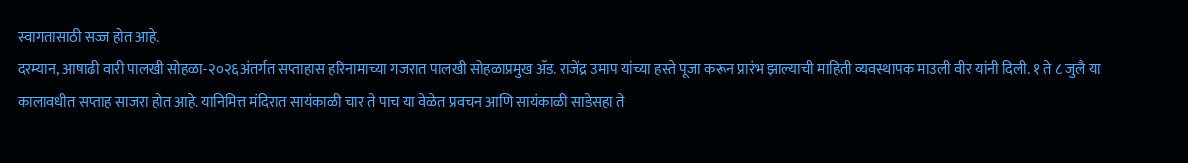स्वागतासाठी सज्ज होत आहे.
दरम्यान, आषाढी वारी पालखी सोहळा-२०२६अंतर्गत सप्ताहास हरिनामाच्या गजरात पालखी सोहळाप्रमुख ॲड. राजेंद्र उमाप यांच्या हस्ते पूजा करून प्रारंभ झाल्याची माहिती व्यवस्थापक माउली वीर यांनी दिली. १ ते ८ जुलै या कालावधीत सप्ताह साजरा होत आहे. यानिमित्त मंदिरात सायंकाळी चार ते पाच या वेळेत प्रवचन आणि सायंकाळी साडेसहा ते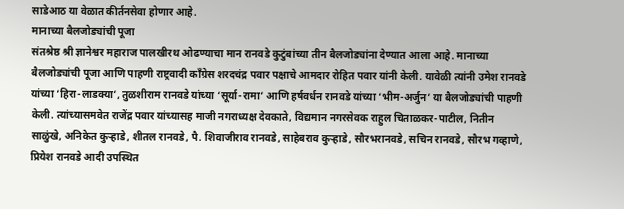साडेआठ या वेळात कीर्तनसेवा होणार आहे.
मानाच्या बैलजोड्यांची पूजा
संतश्रेष्ठ श्री ज्ञानेश्वर महाराज पालखीरथ ओढण्याचा मान रानवडे कुटुंबांच्या तीन बैलजोड्यांना देण्यात आला आहे. मानाच्या बैलजोड्यांची पूजा आणि पाहणी राष्ट्रवादी काँग्रेस शरदचंद्र पवार पक्षाचे आमदार रोहित पवार यांनी केली. यावेळी त्यांनी उमेश रानवडे यांच्या ‘हिरा-लाडक्या’, तुळशीराम रानवडे यांच्या ‘सूर्या-रामा’ आणि हर्षवर्धन रानवडे यांच्या ‘भीम-अर्जुन’ या बैलजोड्यांची पाहणी केली. त्यांच्यासमवेत राजेंद्र पवार यांच्यासह माजी नगराध्यक्ष देवकाते, विद्यमान नगरसेवक राहुल चिताळकर-पाटील, नितीन साळुंखे, अनिकेत कुऱ्हाडे, शीतल रानवडे, पै. शिवाजीराव रानवडे, साहेबराव कुऱ्हाडे, सौरभरानवडे, सचिन रानवडे, सौरभ गव्हाणे, प्रियेश रानवडे आदी उपस्थित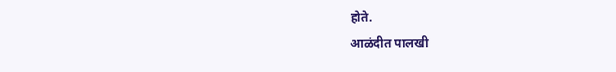होते.
आळंदीत पालखी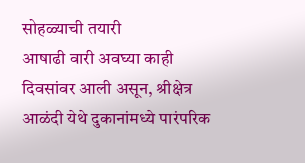सोहळ्याची तयारी
आषाढी वारी अवघ्या काही दिवसांवर आली असून, श्रीक्षेत्र आळंदी येथे दुकानांमध्ये पारंपरिक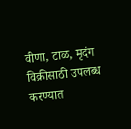वीणा, टाळ, मृदंग विक्रीसाठी उपलब्ध करण्यात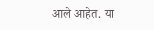आले आहेत. या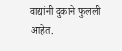वाद्यांनी दुकाने फुलली आहेत.